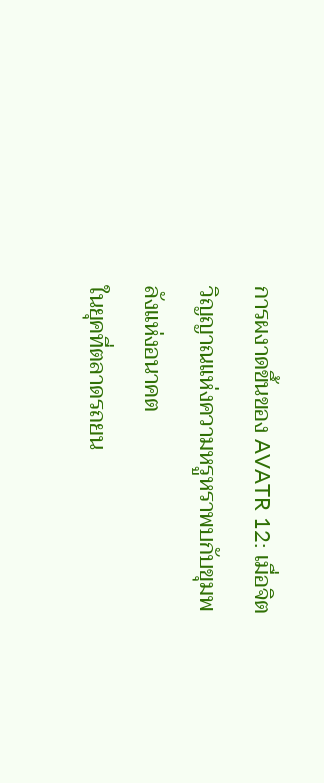การผงาดขึ้นของ AVATR 12: เมื่อจิตวิญญาณแห่งความหรูหราพบกับขุมพลังแห่งอนาคต
ในยุคที่ตลาดรถยน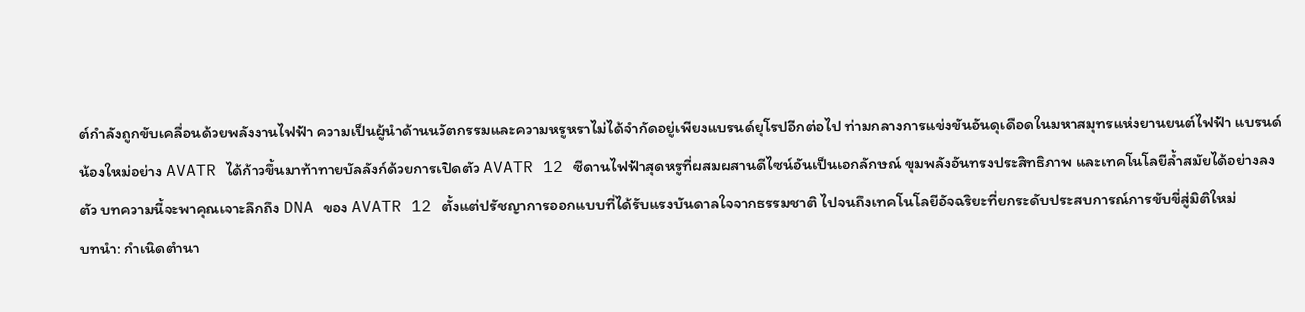ต์กำลังถูกขับเคลื่อนด้วยพลังงานไฟฟ้า ความเป็นผู้นำด้านนวัตกรรมและความหรูหราไม่ได้จำกัดอยู่เพียงแบรนด์ยุโรปอีกต่อไป ท่ามกลางการแข่งขันอันดุเดือดในมหาสมุทรแห่งยานยนต์ไฟฟ้า แบรนด์น้องใหม่อย่าง AVATR ได้ก้าวขึ้นมาท้าทายบัลลังก์ด้วยการเปิดตัว AVATR 12 ซีดานไฟฟ้าสุดหรูที่ผสมผสานดีไซน์อันเป็นเอกลักษณ์ ขุมพลังอันทรงประสิทธิภาพ และเทคโนโลยีล้ำสมัยได้อย่างลงตัว บทความนี้จะพาคุณเจาะลึกถึง DNA ของ AVATR 12 ตั้งแต่ปรัชญาการออกแบบที่ได้รับแรงบันดาลใจจากธรรมชาติ ไปจนถึงเทคโนโลยีอัจฉริยะที่ยกระดับประสบการณ์การขับขี่สู่มิติใหม่
บทนำ: กำเนิดตำนา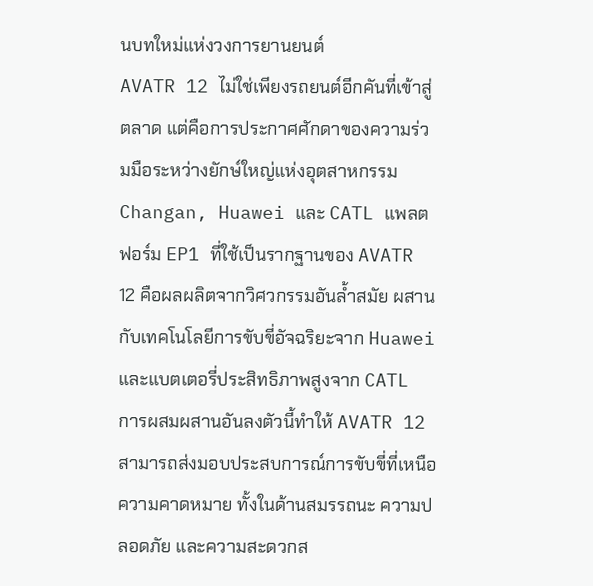นบทใหม่แห่งวงการยานยนต์
AVATR 12 ไม่ใช่เพียงรถยนต์อีกคันที่เข้าสู่ตลาด แต่คือการประกาศศักดาของความร่วมมือระหว่างยักษ์ใหญ่แห่งอุตสาหกรรม Changan, Huawei และ CATL แพลตฟอร์ม EP1 ที่ใช้เป็นรากฐานของ AVATR 12 คือผลผลิตจากวิศวกรรมอันล้ำสมัย ผสานกับเทคโนโลยีการขับขี่อัจฉริยะจาก Huawei และแบตเตอรี่ประสิทธิภาพสูงจาก CATL การผสมผสานอันลงตัวนี้ทำให้ AVATR 12 สามารถส่งมอบประสบการณ์การขับขี่ที่เหนือความคาดหมาย ทั้งในด้านสมรรถนะ ความปลอดภัย และความสะดวกส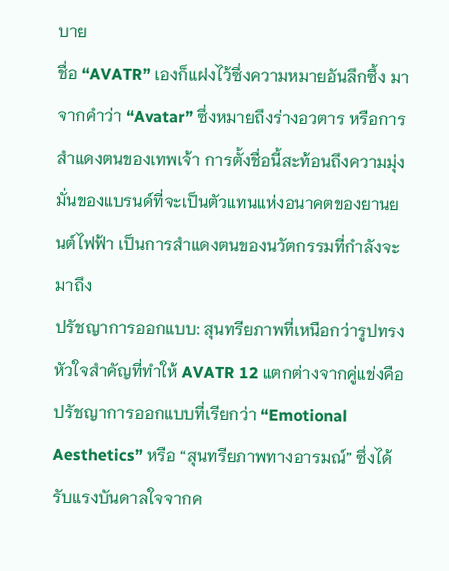บาย
ชื่อ “AVATR” เองก็แฝงไว้ซึ่งความหมายอันลึกซึ้ง มาจากคำว่า “Avatar” ซึ่งหมายถึงร่างอวตาร หรือการสำแดงตนของเทพเจ้า การตั้งชื่อนี้สะท้อนถึงความมุ่งมั่นของแบรนด์ที่จะเป็นตัวแทนแห่งอนาคตของยานยนต์ไฟฟ้า เป็นการสำแดงตนของนวัตกรรมที่กำลังจะมาถึง
ปรัชญาการออกแบบ: สุนทรียภาพที่เหนือกว่ารูปทรง
หัวใจสำคัญที่ทำให้ AVATR 12 แตกต่างจากคู่แข่งคือปรัชญาการออกแบบที่เรียกว่า “Emotional Aesthetics” หรือ “สุนทรียภาพทางอารมณ์” ซึ่งได้รับแรงบันดาลใจจากค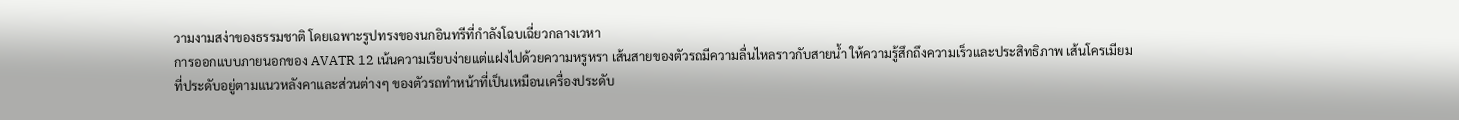วามงามสง่าของธรรมชาติ โดยเฉพาะรูปทรงของนกอินทรีที่กำลังโฉบเฉี่ยวกลางเวหา
การออกแบบภายนอกของ AVATR 12 เน้นความเรียบง่ายแต่แฝงไปด้วยความหรูหรา เส้นสายของตัวรถมีความลื่นไหลราวกับสายน้ำ ให้ความรู้สึกถึงความเร็วและประสิทธิภาพ เส้นโครเมียมที่ประดับอยู่ตามแนวหลังคาและส่วนต่างๆ ของตัวรถทำหน้าที่เป็นเหมือนเครื่องประดับ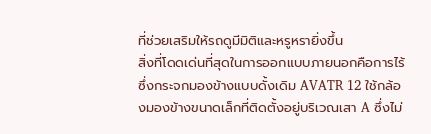ที่ช่วยเสริมให้รถดูมีมิติและหรูหรายิ่งขึ้น
สิ่งที่โดดเด่นที่สุดในการออกแบบภายนอกคือการไร้ซึ่งกระจกมองข้างแบบดั้งเดิม AVATR 12 ใช้กล้องมองข้างขนาดเล็กที่ติดตั้งอยู่บริเวณเสา A ซึ่งไม่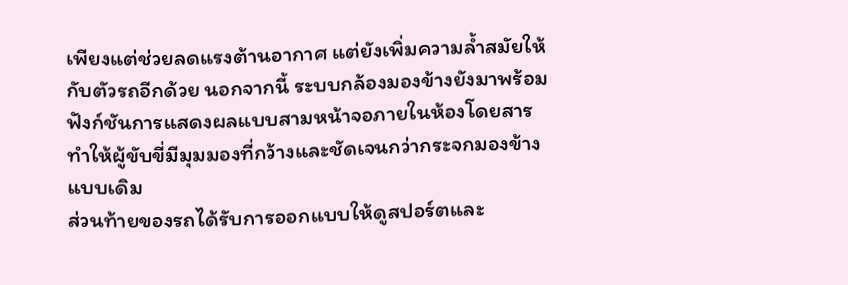เพียงแต่ช่วยลดแรงต้านอากาศ แต่ยังเพิ่มความล้ำสมัยให้กับตัวรถอีกด้วย นอกจากนี้ ระบบกล้องมองข้างยังมาพร้อมฟังก์ชันการแสดงผลแบบสามหน้าจอภายในห้องโดยสาร ทำให้ผู้ขับขี่มีมุมมองที่กว้างและชัดเจนกว่ากระจกมองข้างแบบเดิม
ส่วนท้ายของรถได้รับการออกแบบให้ดูสปอร์ตและ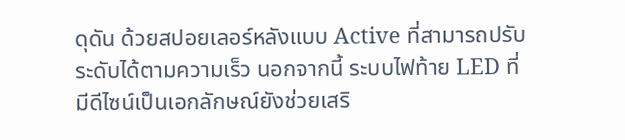ดุดัน ด้วยสปอยเลอร์หลังแบบ Active ที่สามารถปรับระดับได้ตามความเร็ว นอกจากนี้ ระบบไฟท้าย LED ที่มีดีไซน์เป็นเอกลักษณ์ยังช่วยเสริ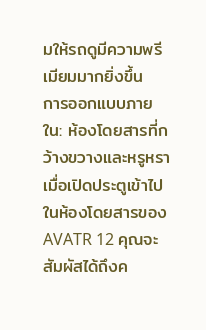มให้รถดูมีความพรีเมียมมากยิ่งขึ้น
การออกแบบภายใน: ห้องโดยสารที่กว้างขวางและหรูหรา
เมื่อเปิดประตูเข้าไปในห้องโดยสารของ AVATR 12 คุณจะสัมผัสได้ถึงค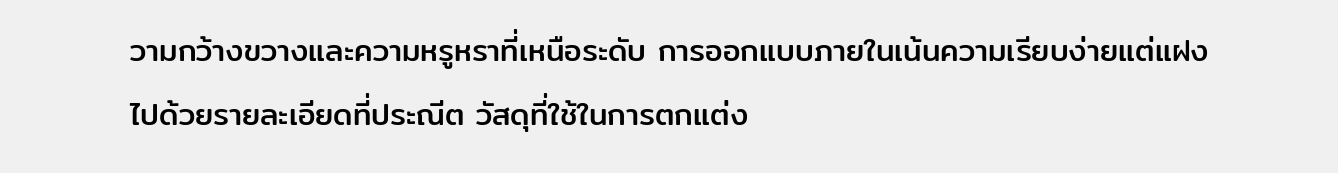วามกว้างขวางและความหรูหราที่เหนือระดับ การออกแบบภายในเน้นความเรียบง่ายแต่แฝงไปด้วยรายละเอียดที่ประณีต วัสดุที่ใช้ในการตกแต่ง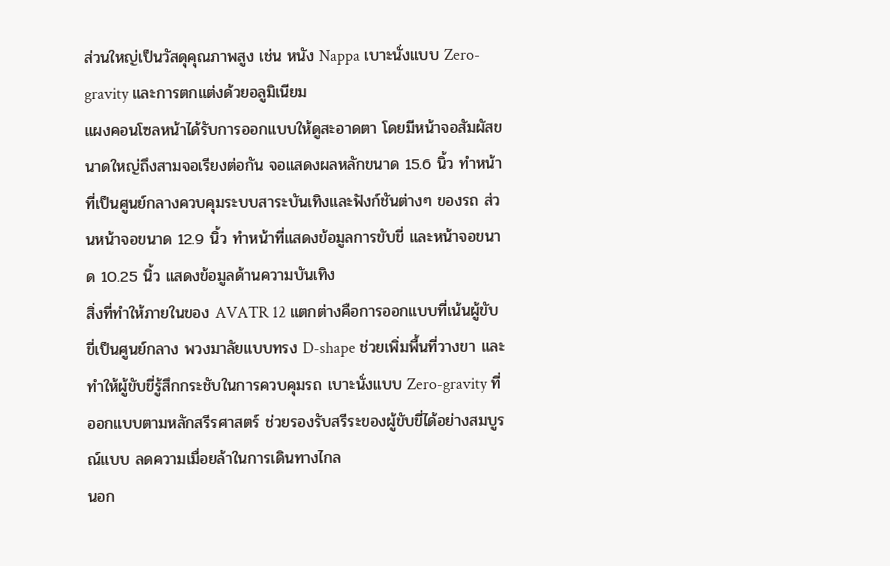ส่วนใหญ่เป็นวัสดุคุณภาพสูง เช่น หนัง Nappa เบาะนั่งแบบ Zero-gravity และการตกแต่งด้วยอลูมิเนียม
แผงคอนโซลหน้าได้รับการออกแบบให้ดูสะอาดตา โดยมีหน้าจอสัมผัสขนาดใหญ่ถึงสามจอเรียงต่อกัน จอแสดงผลหลักขนาด 15.6 นิ้ว ทำหน้าที่เป็นศูนย์กลางควบคุมระบบสาระบันเทิงและฟังก์ชันต่างๆ ของรถ ส่วนหน้าจอขนาด 12.9 นิ้ว ทำหน้าที่แสดงข้อมูลการขับขี่ และหน้าจอขนาด 10.25 นิ้ว แสดงข้อมูลด้านความบันเทิง
สิ่งที่ทำให้ภายในของ AVATR 12 แตกต่างคือการออกแบบที่เน้นผู้ขับขี่เป็นศูนย์กลาง พวงมาลัยแบบทรง D-shape ช่วยเพิ่มพื้นที่วางขา และทำให้ผู้ขับขี่รู้สึกกระชับในการควบคุมรถ เบาะนั่งแบบ Zero-gravity ที่ออกแบบตามหลักสรีรศาสตร์ ช่วยรองรับสรีระของผู้ขับขี่ได้อย่างสมบูรณ์แบบ ลดความเมื่อยล้าในการเดินทางไกล
นอก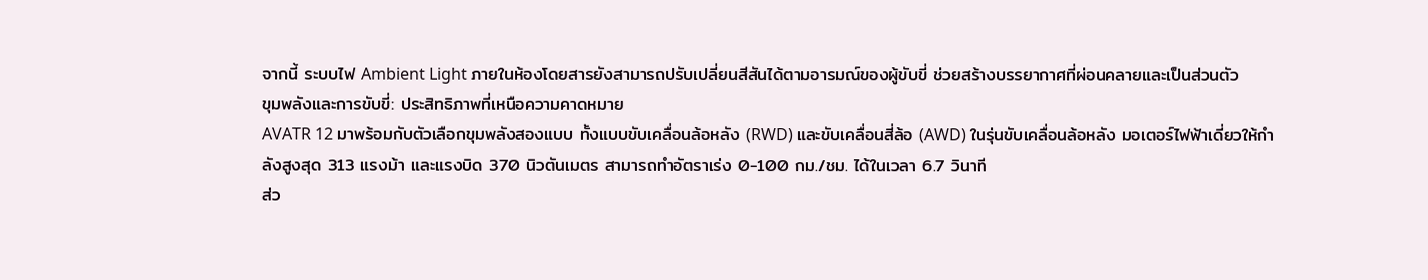จากนี้ ระบบไฟ Ambient Light ภายในห้องโดยสารยังสามารถปรับเปลี่ยนสีสันได้ตามอารมณ์ของผู้ขับขี่ ช่วยสร้างบรรยากาศที่ผ่อนคลายและเป็นส่วนตัว
ขุมพลังและการขับขี่: ประสิทธิภาพที่เหนือความคาดหมาย
AVATR 12 มาพร้อมกับตัวเลือกขุมพลังสองแบบ ทั้งแบบขับเคลื่อนล้อหลัง (RWD) และขับเคลื่อนสี่ล้อ (AWD) ในรุ่นขับเคลื่อนล้อหลัง มอเตอร์ไฟฟ้าเดี่ยวให้กำลังสูงสุด 313 แรงม้า และแรงบิด 370 นิวตันเมตร สามารถทำอัตราเร่ง 0-100 กม./ชม. ได้ในเวลา 6.7 วินาที
ส่ว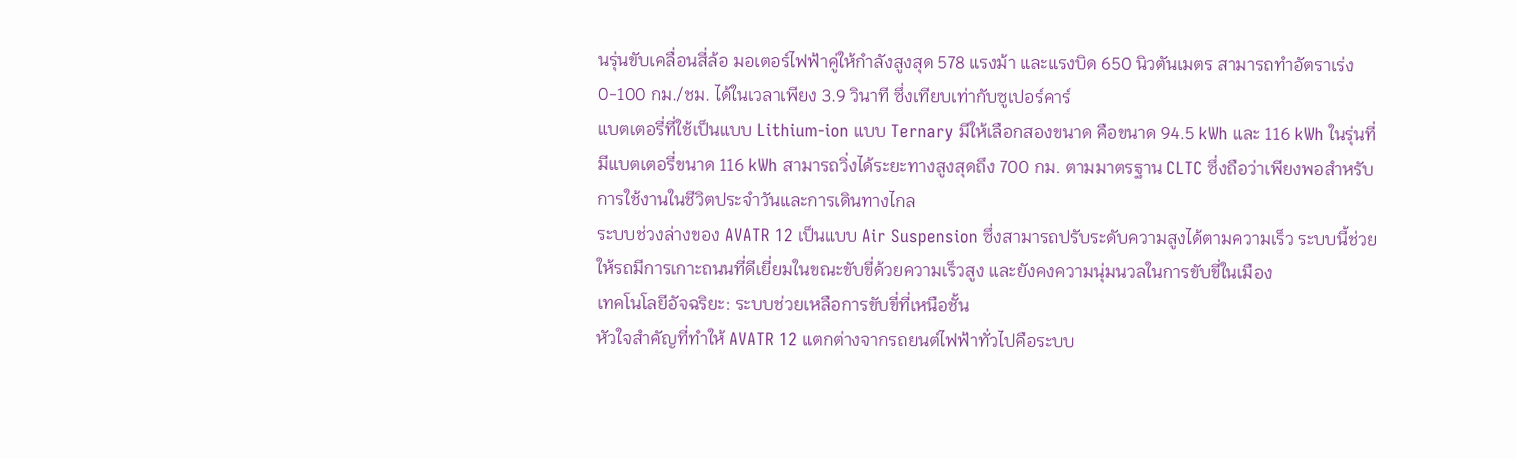นรุ่นขับเคลื่อนสี่ล้อ มอเตอร์ไฟฟ้าคู่ให้กำลังสูงสุด 578 แรงม้า และแรงบิด 650 นิวตันเมตร สามารถทำอัตราเร่ง 0-100 กม./ชม. ได้ในเวลาเพียง 3.9 วินาที ซึ่งเทียบเท่ากับซูเปอร์คาร์
แบตเตอรี่ที่ใช้เป็นแบบ Lithium-ion แบบ Ternary มีให้เลือกสองขนาด คือขนาด 94.5 kWh และ 116 kWh ในรุ่นที่มีแบตเตอรี่ขนาด 116 kWh สามารถวิ่งได้ระยะทางสูงสุดถึง 700 กม. ตามมาตรฐาน CLTC ซึ่งถือว่าเพียงพอสำหรับการใช้งานในชีวิตประจำวันและการเดินทางไกล
ระบบช่วงล่างของ AVATR 12 เป็นแบบ Air Suspension ซึ่งสามารถปรับระดับความสูงได้ตามความเร็ว ระบบนี้ช่วยให้รถมีการเกาะถนนที่ดีเยี่ยมในขณะขับขี่ด้วยความเร็วสูง และยังคงความนุ่มนวลในการขับขี่ในเมือง
เทคโนโลยีอัจฉริยะ: ระบบช่วยเหลือการขับขี่ที่เหนือชั้น
หัวใจสำคัญที่ทำให้ AVATR 12 แตกต่างจากรถยนต์ไฟฟ้าทั่วไปคือระบบ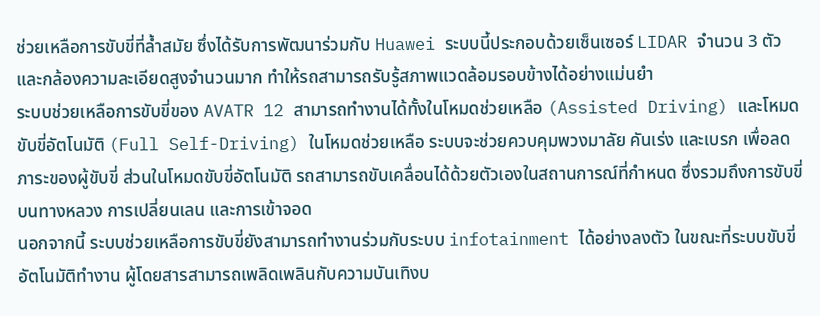ช่วยเหลือการขับขี่ที่ล้ำสมัย ซึ่งได้รับการพัฒนาร่วมกับ Huawei ระบบนี้ประกอบด้วยเซ็นเซอร์ LIDAR จำนวน 3 ตัว และกล้องความละเอียดสูงจำนวนมาก ทำให้รถสามารถรับรู้สภาพแวดล้อมรอบข้างได้อย่างแม่นยำ
ระบบช่วยเหลือการขับขี่ของ AVATR 12 สามารถทำงานได้ทั้งในโหมดช่วยเหลือ (Assisted Driving) และโหมดขับขี่อัตโนมัติ (Full Self-Driving) ในโหมดช่วยเหลือ ระบบจะช่วยควบคุมพวงมาลัย คันเร่ง และเบรก เพื่อลดภาระของผู้ขับขี่ ส่วนในโหมดขับขี่อัตโนมัติ รถสามารถขับเคลื่อนได้ด้วยตัวเองในสถานการณ์ที่กำหนด ซึ่งรวมถึงการขับขี่บนทางหลวง การเปลี่ยนเลน และการเข้าจอด
นอกจากนี้ ระบบช่วยเหลือการขับขี่ยังสามารถทำงานร่วมกับระบบ infotainment ได้อย่างลงตัว ในขณะที่ระบบขับขี่อัตโนมัติทำงาน ผู้โดยสารสามารถเพลิดเพลินกับความบันเทิงบ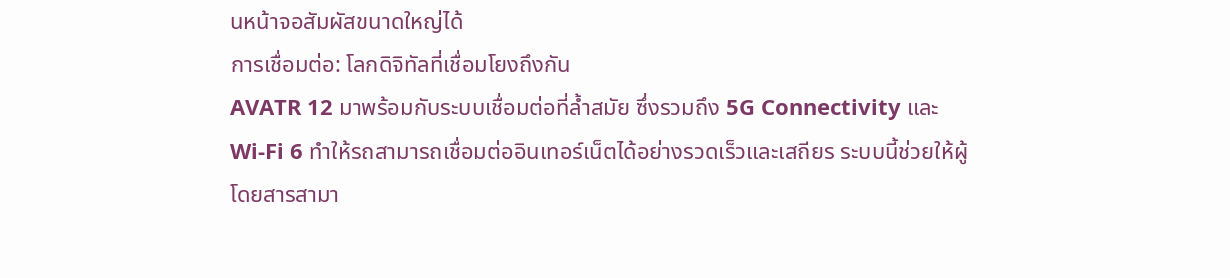นหน้าจอสัมผัสขนาดใหญ่ได้
การเชื่อมต่อ: โลกดิจิทัลที่เชื่อมโยงถึงกัน
AVATR 12 มาพร้อมกับระบบเชื่อมต่อที่ล้ำสมัย ซึ่งรวมถึง 5G Connectivity และ Wi-Fi 6 ทำให้รถสามารถเชื่อมต่ออินเทอร์เน็ตได้อย่างรวดเร็วและเสถียร ระบบนี้ช่วยให้ผู้โดยสารสามา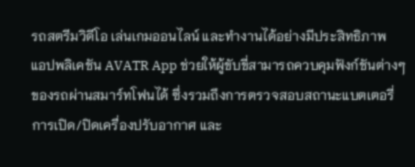รถสตรีมวิดีโอ เล่นเกมออนไลน์ และทำงานได้อย่างมีประสิทธิภาพ
แอปพลิเคชัน AVATR App ช่วยให้ผู้ขับขี่สามารถควบคุมฟังก์ชันต่างๆ ของรถผ่านสมาร์ทโฟนได้ ซึ่งรวมถึงการตรวจสอบสถานะแบตเตอรี่ การเปิด/ปิดเครื่องปรับอากาศ และ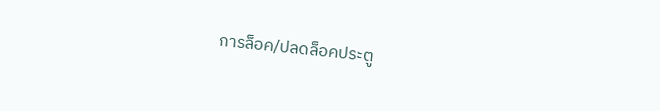การล็อค/ปลดล็อคประตู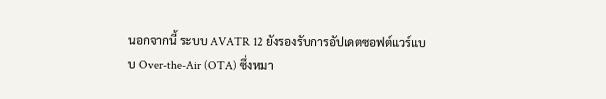นอกจากนี้ ระบบ AVATR 12 ยังรองรับการอัปเดตซอฟต์แวร์แบบ Over-the-Air (OTA) ซึ่งหมา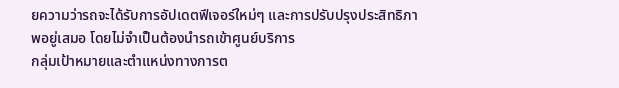ยความว่ารถจะได้รับการอัปเดตฟีเจอร์ใหม่ๆ และการปรับปรุงประสิทธิภาพอยู่เสมอ โดยไม่จำเป็นต้องนำรถเข้าศูนย์บริการ
กลุ่มเป้าหมายและตำแหน่งทางการต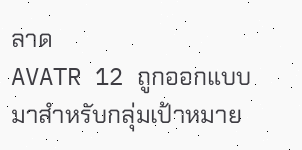ลาด
AVATR 12 ถูกออกแบบมาสำหรับกลุ่มเป้าหมาย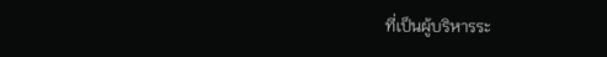ที่เป็นผู้บริหารระ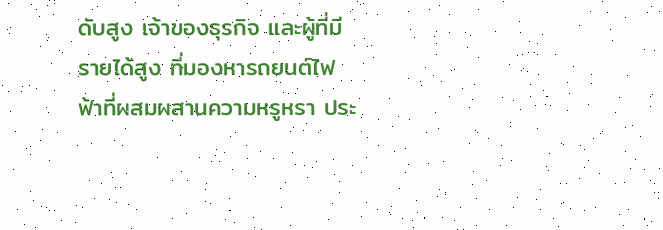ดับสูง เจ้าของธุรกิจ และผู้ที่มีรายได้สูง ที่มองหารถยนต์ไฟฟ้าที่ผสมผสานความหรูหรา ประ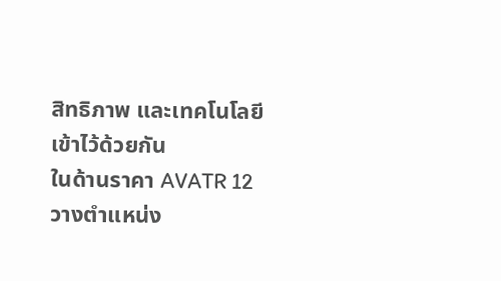สิทธิภาพ และเทคโนโลยีเข้าไว้ด้วยกัน
ในด้านราคา AVATR 12 วางตำแหน่ง